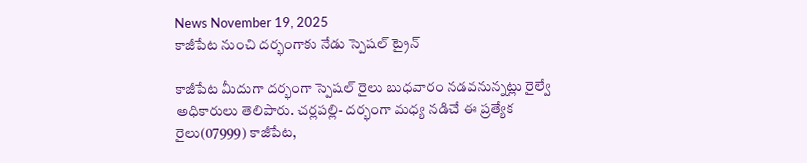News November 19, 2025
కాజీపేట నుంచి దర్భంగాకు నేడు స్పెషల్ ట్రైన్

కాజీపేట మీదుగా దర్భంగా స్పెషల్ రైలు బుధవారం నడవనున్నట్లు రైల్వే అధికారులు తెలిపారు. చర్లపల్లి- దర్భంగా మధ్య నడిచే ఈ ప్రత్యేక రైలు(07999) కాజీపేట,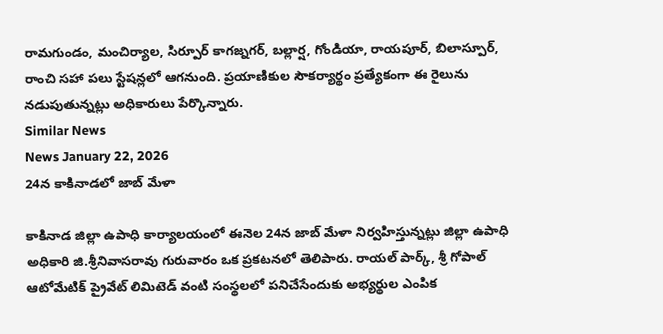రామగుండం, మంచిర్యాల, సిర్పూర్ కాగజ్నగర్, బల్లార్ష, గోండియా, రాయపూర్, బిలాస్పూర్, రాంచి సహా పలు స్టేషన్లలో ఆగనుంది. ప్రయాణికుల సౌకర్యార్థం ప్రత్యేకంగా ఈ రైలును నడుపుతున్నట్లు అధికారులు పేర్కొన్నారు.
Similar News
News January 22, 2026
24న కాకినాడలో జాబ్ మేళా

కాకినాడ జిల్లా ఉపాధి కార్యాలయంలో ఈనెల 24న జాబ్ మేళా నిర్వహిస్తున్నట్లు జిల్లా ఉపాధి అధికారి జి.శ్రీనివాసరావు గురువారం ఒక ప్రకటనలో తెలిపారు. రాయల్ పార్క్, శ్రీ గోపాల్ ఆటోమేటిక్ ప్రైవేట్ లిమిటెడ్ వంటి సంస్థలలో పనిచేసేందుకు అభ్యర్థుల ఎంపిక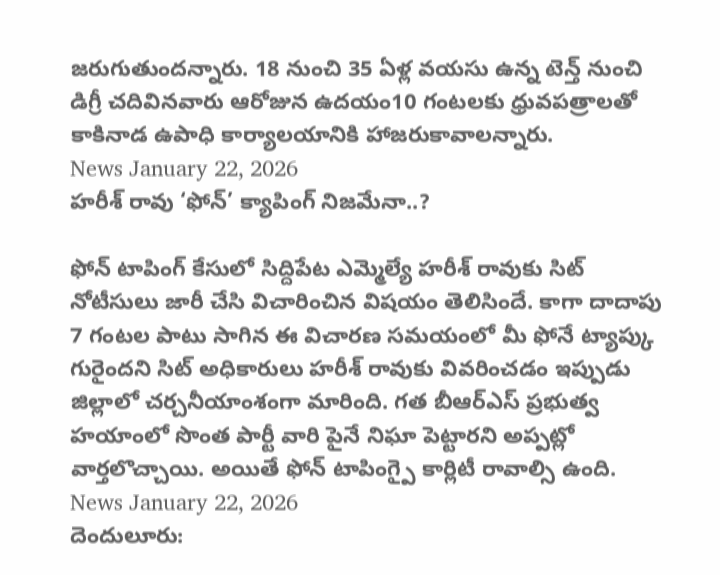జరుగుతుందన్నారు. 18 నుంచి 35 ఏళ్ల వయసు ఉన్న టెన్త్ నుంచి డిగ్రీ చదివినవారు ఆరోజున ఉదయం10 గంటలకు ధ్రువపత్రాలతో కాకినాడ ఉపాధి కార్యాలయానికి హాజరుకావాలన్నారు.
News January 22, 2026
హరీశ్ రావు ‘ఫోన్’ క్యాపింగ్ నిజమేనా..?

ఫోన్ టాపింగ్ కేసులో సిద్దిపేట ఎమ్మెల్యే హరీశ్ రావుకు సిట్ నోటీసులు జారీ చేసి విచారించిన విషయం తెలిసిందే. కాగా దాదాపు 7 గంటల పాటు సాగిన ఈ విచారణ సమయంలో మీ ఫోనే ట్యాప్కు గురైందని సిట్ అధికారులు హరీశ్ రావుకు వివరించడం ఇప్పుడు జిల్లాలో చర్చనీయాంశంగా మారింది. గత బీఆర్ఎస్ ప్రభుత్వ హయాంలో సొంత పార్టీ వారి పైనే నిఘా పెట్టారని అప్పట్లో వార్తలొచ్చాయి. అయితే ఫోన్ టాపింగ్పై కార్లిటీ రావాల్సి ఉంది.
News January 22, 2026
దెందులూరు: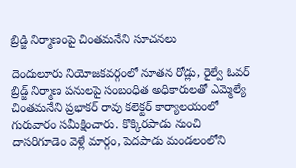బ్రిడ్జి నిర్మాణంపై చింతమనేని సూచనలు

దెందులూరు నియోజకవర్గంలో నూతన రోడ్లు, రైల్వే ఓవర్ బ్రిడ్జ్ నిర్మాణ పనులపై సంబంధిత అధికారులతో ఎమ్మెల్యే చింతమనేని ప్రభాకర్ రావు కలెక్టర్ కార్యాలయంలో గురువారం సమీక్షించారు. కొక్కిరపాడు నుంచి దాసరిగూడెం వెళ్లే మార్గం, పెదపాడు మండలంలోని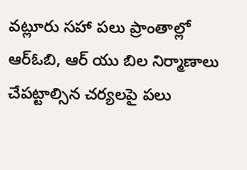వట్లూరు సహా పలు ప్రాంతాల్లో ఆర్ఓబి, ఆర్ యు బిల నిర్మాణాలు చేపట్టాల్సిన చర్యలపై పలు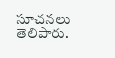సూచనలు తెలిపారు.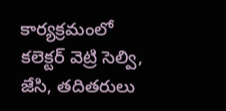కార్యక్రమంలో కలెక్టర్ వెట్రి సెల్వి, జేసి, తదితరులు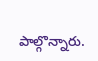పాల్గొన్నారు.